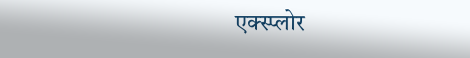एक्स्प्लोर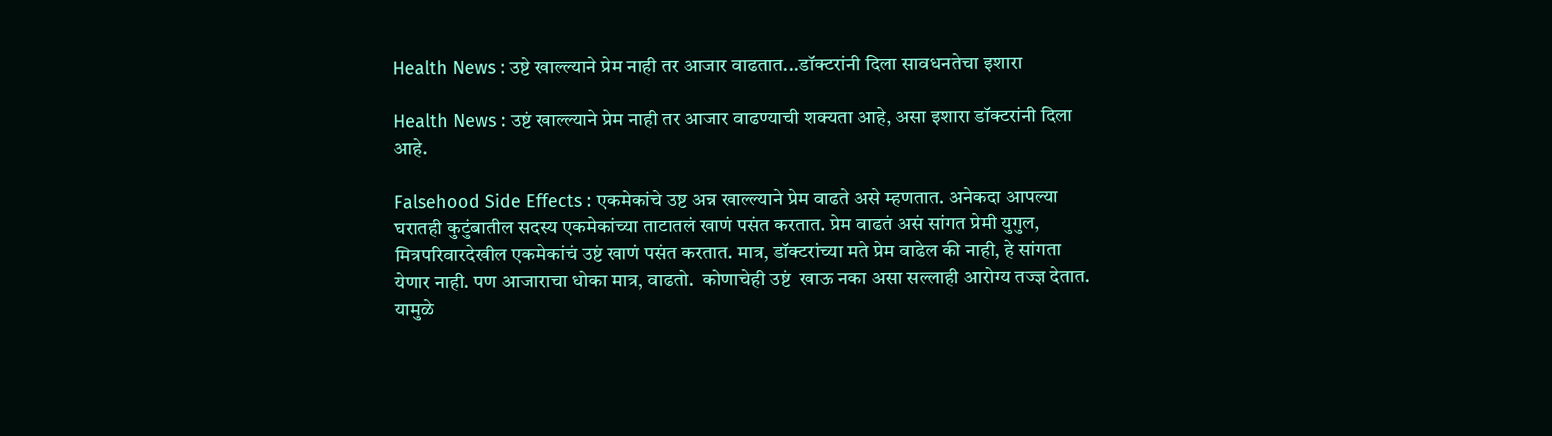Health News : उष्टे खाल्ल्याने प्रेम नाही तर आजार वाढतात...डॉक्टरांनी दिला सावधनतेचा इशारा

Health News : उष्टं खाल्ल्याने प्रेम नाही तर आजार वाढण्याची शक्यता आहे, असा इशारा डॉक्टरांनी दिला आहे.

Falsehood Side Effects : एकमेकांचे उष्ट अन्न खाल्ल्याने प्रेम वाढते असे म्हणतात. अनेकदा आपल्या घरातही कुटुंबातील सदस्य एकमेकांच्या ताटातलं खाणं पसंत करतात. प्रेम वाढतं असं सांगत प्रेमी युगुल, मित्रपरिवारदेखील एकमेकांचं उष्टं खाणं पसंत करतात. मात्र, डॉक्टरांच्या मते प्रेम वाढेल की नाही, हे सांगता येणार नाही. पण आजाराचा धोका मात्र, वाढतो.  कोणाचेही उष्टं  खाऊ नका असा सल्लाही आरोग्य तज्ज्ञ देतात. यामुळे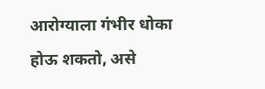आरोग्याला गंभीर धोका होऊ शकतो, असे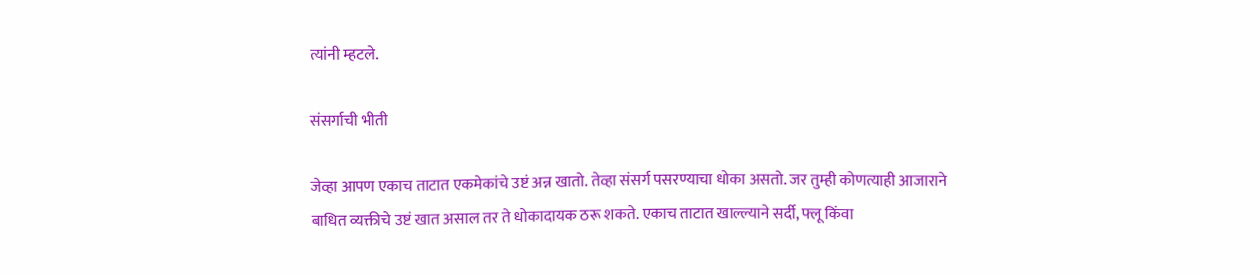त्यांनी म्हटले.

संसर्गाची भीती

जेव्हा आपण एकाच ताटात एकमेकांचे उष्टं अन्न खातो. तेव्हा संसर्ग पसरण्याचा धोका असतो. जर तुम्ही कोणत्याही आजाराने बाधित व्यक्तीचे उष्टं खात असाल तर ते धोकादायक ठरू शकते. एकाच ताटात खाल्ल्याने सर्दी, फ्लू किंवा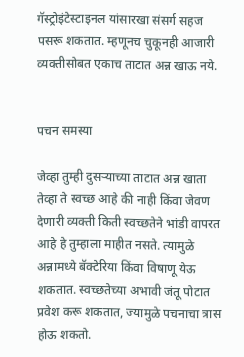गॅस्ट्रोइंटेस्टाइनल यांसारखा संसर्ग सहज पसरू शकतात. म्हणूनच चुकूनही आजारी व्यक्तीसोबत एकाच ताटात अन्न खाऊ नये.


पचन समस्या

जेव्हा तुम्ही दुसऱ्याच्या ताटात अन्न खाता तेव्हा ते स्वच्छ आहे की नाही किंवा जेवण देणारी व्यक्ती किती स्वच्छतेने भांडी वापरत आहे हे तुम्हाला माहीत नसते. त्यामुळे अन्नामध्ये बॅक्टेरिया किंवा विषाणू येऊ शकतात. स्वच्छतेच्या अभावी जंतू पोटात प्रवेश करू शकतात, ज्यामुळे पचनाचा त्रास होऊ शकतो.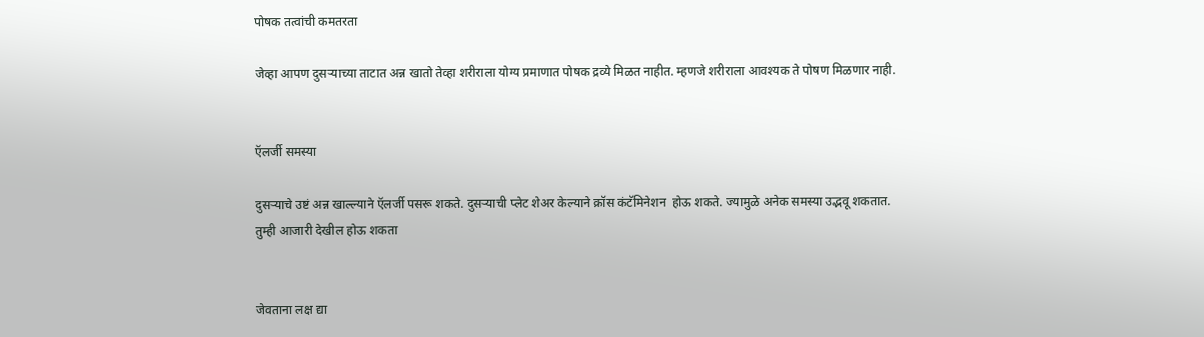पोषक तत्वांची कमतरता

जेव्हा आपण दुसऱ्याच्या ताटात अन्न खातो तेव्हा शरीराला योग्य प्रमाणात पोषक द्रव्ये मिळत नाहीत. म्हणजे शरीराला आवश्यक ते पोषण मिळणार नाही.


ऍलर्जी समस्या

दुसऱ्याचे उष्टं अन्न खाल्ल्याने ऍलर्जी पसरू शकते. दुसऱ्याची प्लेट शेअर केल्याने क्रॉस कंटॅमिनेशन  होऊ शकते. ज्यामुळे अनेक समस्या उद्भवू शकतात. तुम्ही आजारी देखील होऊ शकता


जेवताना लक्ष द्या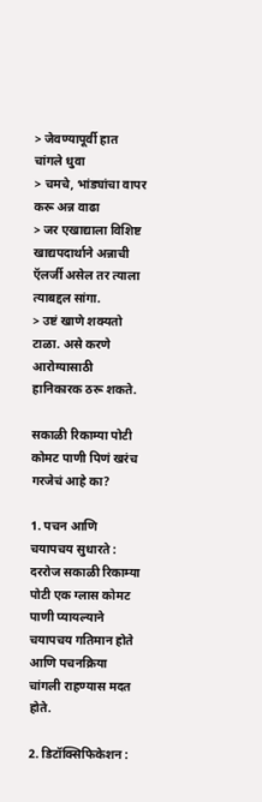> जेवण्यापूर्वी हात चांगले धुवा
> चमचे, भांड्यांचा वापर करू अन्न वाढा
> जर एखाद्याला विशिष्ट खाद्यपदार्थाने अन्नाची ऍलर्जी असेल तर त्याला त्याबद्दल सांगा.
> उष्टं खाणे शक्यतो टाळा. असे करणे आरोग्यासाठी हानिकारक ठरू शकते.

सकाळी रिकाम्या पोटी कोमट पाणी पिणं खरंच गरजेचं आहे का?

1. पचन आणि चयापचय सुधारते : दररोज सकाळी रिकाम्या पोटी एक ग्लास कोमट पाणी प्यायल्याने चयापचय गतिमान होते आणि पचनक्रिया चांगली राहण्यास मदत होते.

2. डिटॉक्सिफिकेशन :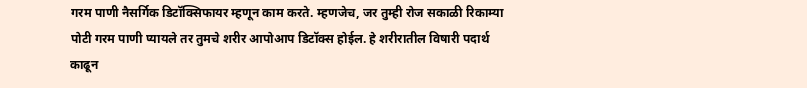गरम पाणी नैसर्गिक डिटॉक्सिफायर म्हणून काम करते. म्हणजेच, जर तुम्ही रोज सकाळी रिकाम्या पोटी गरम पाणी प्यायले तर तुमचे शरीर आपोआप डिटॉक्स होईल. हे शरीरातील विषारी पदार्थ काढून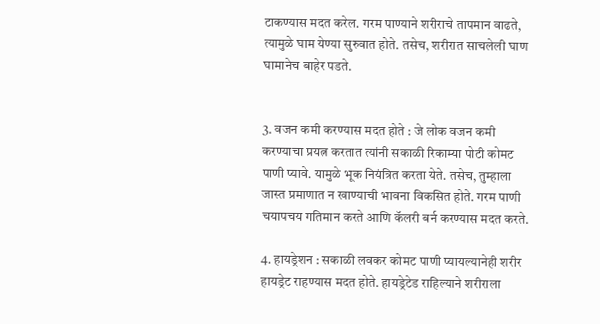टाकण्यास मदत करेल. गरम पाण्याने शरीराचे तापमान वाढते, त्यामुळे घाम येण्या सुरुवात होते. तसेच, शरीरात साचलेली घाण घामानेच बाहेर पडते.


3. वजन कमी करण्यास मदत होते : जे लोक वजन कमी करण्याचा प्रयत्न करतात त्यांनी सकाळी रिकाम्या पोटी कोमट पाणी प्यावे. यामुळे भूक नियंत्रित करता येते. तसेच, तुम्हाला जास्त प्रमाणात न खाण्याची भावना विकसित होते. गरम पाणी चयापचय गतिमान करते आणि कॅलरी बर्न करण्यास मदत करते.

4. हायड्रेशन : सकाळी लवकर कोमट पाणी प्यायल्यानेही शरीर हायड्रेट राहण्यास मदत होते. हायड्रेटेड राहिल्याने शरीराला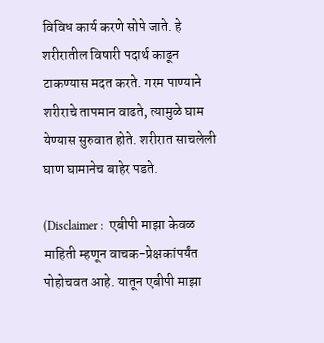विविध कार्य करणे सोपे जाते. हे शरीरातील विषारी पदार्थ काढून टाकण्यास मदत करते. गरम पाण्याने शरीराचे तापमान वाढते, त्यामुळे घाम येण्यास सुरुवात होते. शरीरात साचलेली घाण घामानेच बाहेर पडते.

(Disclaimer :  एबीपी माझा केवळ माहिती म्हणून वाचक-प्रेक्षकांपर्यंत पोहोचवत आहे. यातून एबीपी माझा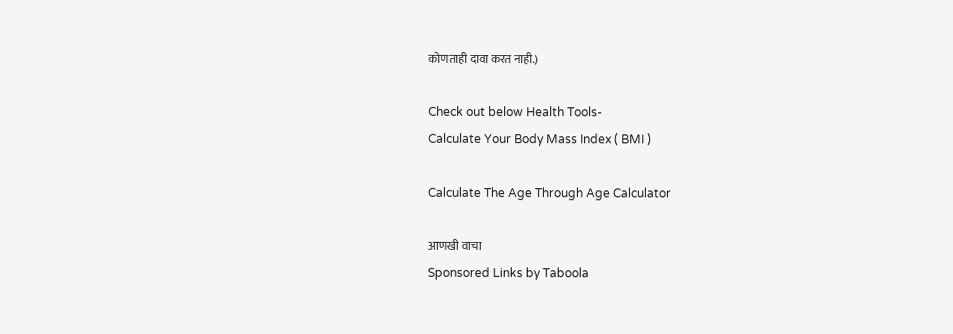कोणताही दावा करत नाही.)

Check out below Health Tools-
Calculate Your Body Mass Index ( BMI )

Calculate The Age Through Age Calculator

आणखी वाचा
Sponsored Links by Taboola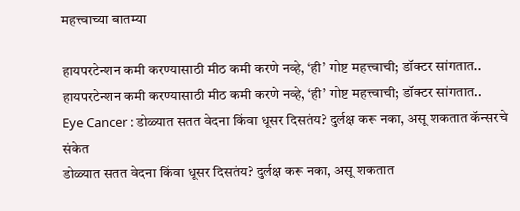महत्त्वाच्या बातम्या

हायपरटेन्शन कमी करण्यासाठी मीठ कमी करणे नव्हे, ‘ही’ गोष्ट महत्त्वाची; डॉक्टर सांगतात..
हायपरटेन्शन कमी करण्यासाठी मीठ कमी करणे नव्हे, ‘ही’ गोष्ट महत्त्वाची; डॉक्टर सांगतात..
Eye Cancer : डोळ्यात सतत वेदना किंवा धूसर दिसतंय? दुर्लक्ष करू नका, असू शकतात कॅन्सरचे संकेत
डोळ्यात सतत वेदना किंवा धूसर दिसतंय? दुर्लक्ष करू नका, असू शकतात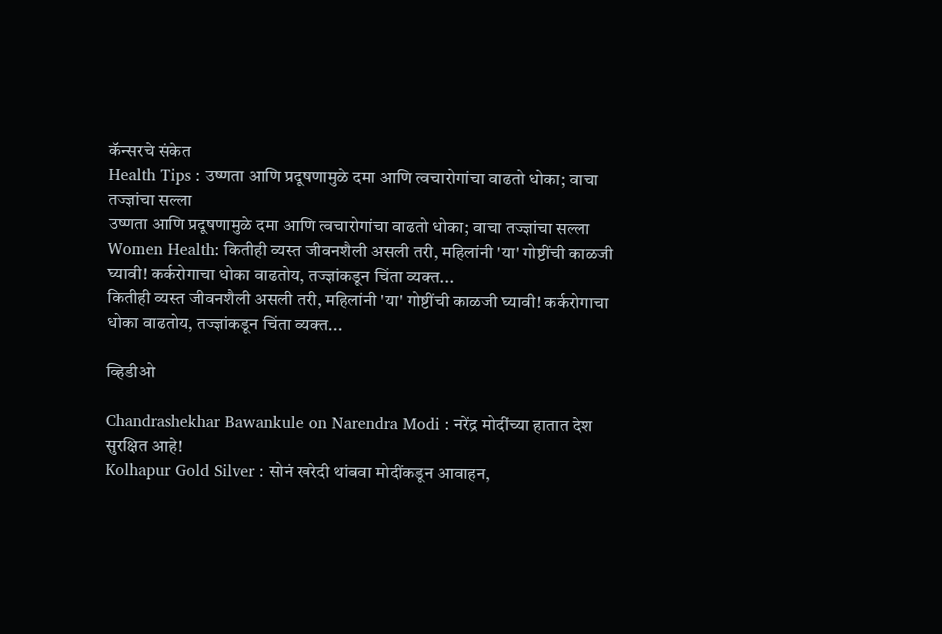कॅन्सरचे संकेत
Health Tips : उष्णता आणि प्रदूषणामुळे दमा आणि त्वचारोगांचा वाढतो धोका; वाचा तज्ज्ञांचा सल्ला
उष्णता आणि प्रदूषणामुळे दमा आणि त्वचारोगांचा वाढतो धोका; वाचा तज्ज्ञांचा सल्ला
Women Health: कितीही व्यस्त जीवनशैली असली तरी, महिलांनी 'या' गोष्टींची काळजी घ्यावी! कर्करोगाचा धोका वाढतोय, तज्ज्ञांकडून चिंता व्यक्त...
कितीही व्यस्त जीवनशैली असली तरी, महिलांनी 'या' गोष्टींची काळजी घ्यावी! कर्करोगाचा धोका वाढतोय, तज्ज्ञांकडून चिंता व्यक्त...

व्हिडीओ

Chandrashekhar Bawankule on Narendra Modi : नरेंद्र मोदींच्या हातात देश सुरक्षित आहे!
Kolhapur Gold Silver : सोनं खरेदी थांबवा मोदींकडून आवाहन,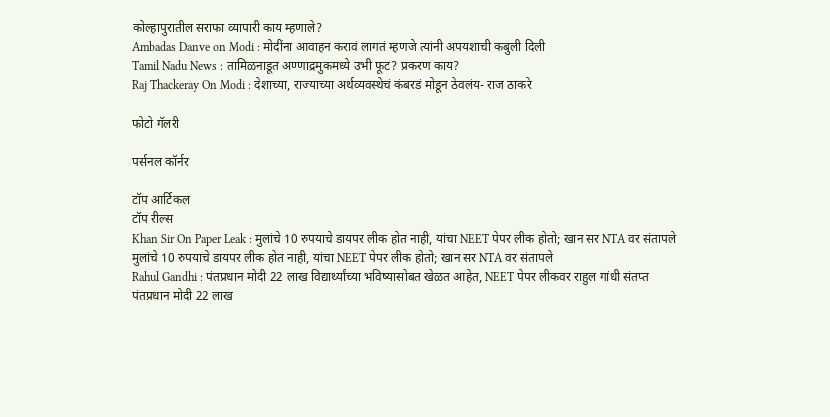कोल्हापुरातील सराफा व्यापारी काय म्हणाले?
Ambadas Danve on Modi : मोदींना आवाहन करावं लागतं म्हणजे त्यांनी अपयशाची कबुली दिली
Tamil Nadu News : तामिळनाडूत अण्णाद्रमुकमध्ये उभी फूट? प्रकरण काय?
Raj Thackeray On Modi : देशाच्या, राज्याच्या अर्थव्यवस्थेचं कंबरडं मोडून ठेवलंय- राज ठाकरे

फोटो गॅलरी

पर्सनल कॉर्नर

टॉप आर्टिकल
टॉप रील्स
Khan Sir On Paper Leak : मुलांचे 10 रुपयाचे डायपर लीक होत नाही, यांचा NEET पेपर लीक होतो; खान सर NTA वर संतापले
मुलांचे 10 रुपयाचे डायपर लीक होत नाही, यांचा NEET पेपर लीक होतो; खान सर NTA वर संतापले
Rahul Gandhi : पंतप्रधान मोदी 22 लाख विद्यार्थ्यांच्या भविष्यासोबत खेळत आहेत, NEET पेपर लीकवर राहुल गांधी संतप्त
पंतप्रधान मोदी 22 लाख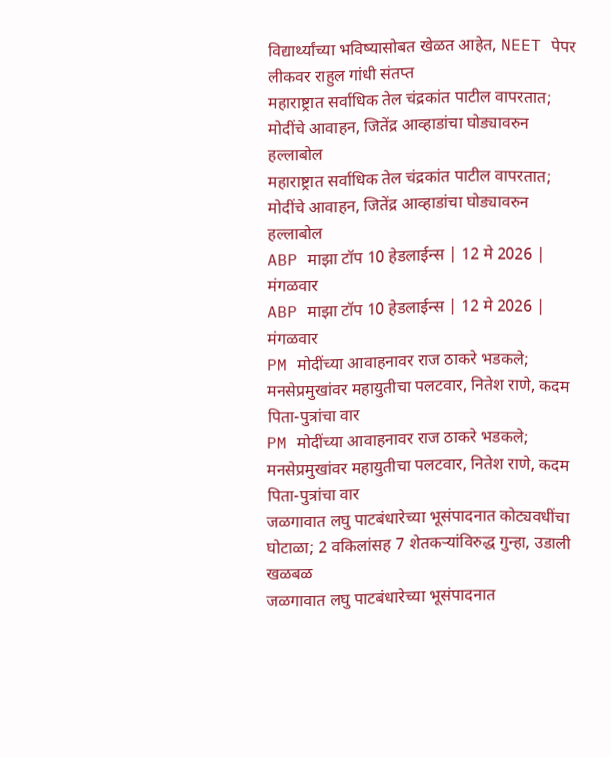विद्यार्थ्यांच्या भविष्यासोबत खेळत आहेत, NEET पेपर लीकवर राहुल गांधी संतप्त
महाराष्ट्रात सर्वाधिक तेल चंद्रकांत पाटील वापरतात; मोदींचे आवाहन, जितेंद्र आव्हाडांचा घोड्यावरुन हल्लाबोल
महाराष्ट्रात सर्वाधिक तेल चंद्रकांत पाटील वापरतात; मोदींचे आवाहन, जितेंद्र आव्हाडांचा घोड्यावरुन हल्लाबोल
ABP माझा टॉप 10 हेडलाईन्स | 12 मे 2026 | मंगळवार
ABP माझा टॉप 10 हेडलाईन्स | 12 मे 2026 | मंगळवार
PM मोदींच्या आवाहनावर राज ठाकरे भडकले; मनसेप्रमुखांवर महायुतीचा पलटवार, नितेश राणे, कदम पिता-पुत्रांचा वार
PM मोदींच्या आवाहनावर राज ठाकरे भडकले; मनसेप्रमुखांवर महायुतीचा पलटवार, नितेश राणे, कदम पिता-पुत्रांचा वार
जळगावात लघु पाटबंधारेच्या भूसंपादनात कोट्यवधींचा घोटाळा; 2 वकिलांसह 7 शेतकऱ्यांविरुद्ध गुन्हा, उडाली खळबळ
जळगावात लघु पाटबंधारेच्या भूसंपादनात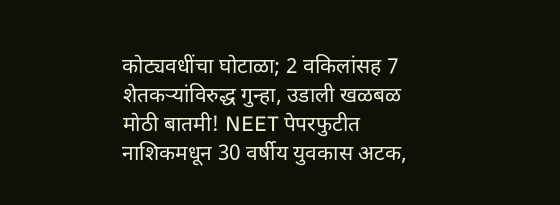कोट्यवधींचा घोटाळा; 2 वकिलांसह 7 शेतकऱ्यांविरुद्ध गुन्हा, उडाली खळबळ
मोठी बातमी! NEET पेपरफुटीत नाशिकमधून 30 वर्षीय युवकास अटक,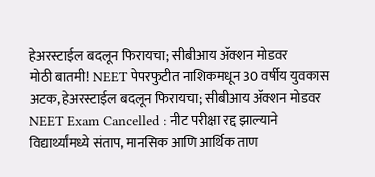हेअरस्टाईल बदलून फिरायचा; सीबीआय ॲक्शन मोडवर
मोठी बातमी! NEET पेपरफुटीत नाशिकमधून 30 वर्षीय युवकास अटक, हेअरस्टाईल बदलून फिरायचा; सीबीआय ॲक्शन मोडवर
NEET Exam Cancelled : नीट परीक्षा रद्द झाल्याने विद्यार्थ्यांमध्ये संताप, मानसिक आणि आर्थिक ताण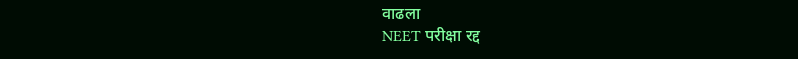वाढला
NEET परीक्षा रद्द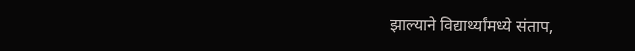झाल्याने विद्यार्थ्यांमध्ये संताप,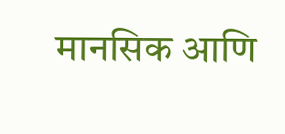मानसिक आणि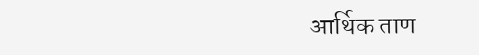आर्थिक ताण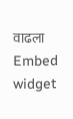वाढला
Embed widget